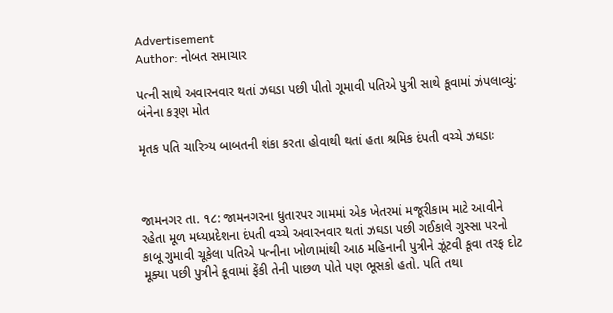Advertisement
Author: નોબત સમાચાર

પત્ની સાથે અવારનવાર થતાં ઝઘડા પછી પીતો ગૂમાવી પતિએ પુત્રી સાથે કૂવામાં ઝંપલાવ્યું: બંનેના કરૂણ મોત

મૃતક પતિ ચારિત્ર્ય બાબતની શંકા કરતા હોવાથી થતાં હતા શ્રમિક દંપતી વચ્ચે ઝઘડાઃ



જામનગર તા. ૧૮: જામનગરના ધુતારપર ગામમાં એક ખેતરમાં મજૂરીકામ માટે આવીને રહેતા મૂળ મધ્યપ્રદેશના દંપતી વચ્ચે અવારનવાર થતાં ઝઘડા પછી ગઈકાલે ગુસ્સા પરનો કાબૂ ગુમાવી ચૂકેલા પતિએ પત્નીના ખોળામાંથી આઠ મહિનાની પુત્રીને ઝૂંટવી કૂવા તરફ દોટ મૂક્યા પછી પુત્રીને કૂવામાં ફેંકી તેની પાછળ પોતે પણ ભૂસકો હતો. પતિ તથા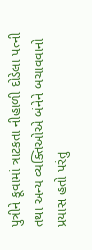પુત્રીને કૂવામાં ત્રાટકતા નીહાળી દોડેલા પત્ની તથા અન્ય વ્યક્તિઓએ બંનેને બચાવવાનો પ્રયાસ હતો પરંતુ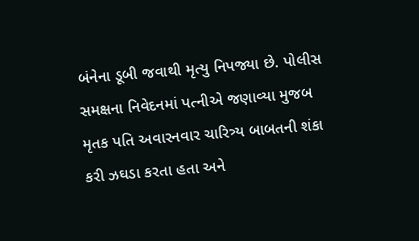બંનેના ડૂબી જવાથી મૃત્યુ નિપજ્યા છે. પોલીસ સમક્ષના નિવેદનમાં પત્નીએ જણાવ્યા મુજબ મૃતક પતિ અવારનવાર ચારિત્ર્ય બાબતની શંકા કરી ઝઘડા કરતા હતા અને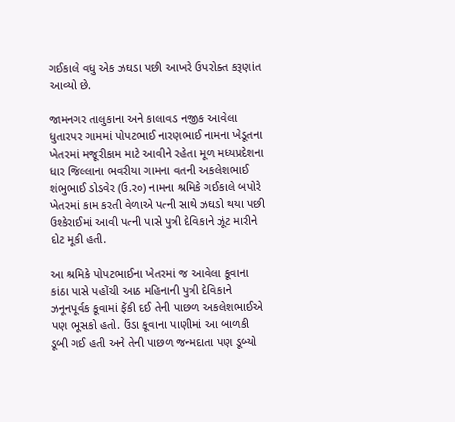ગઈકાલે વધુ એક ઝઘડા પછી આખરે ઉપરોક્ત કરૂણાંત આવ્યો છે.

જામનગર તાલુકાના અને કાલાવડ નજીક આવેલા ધુતારપર ગામમાં પોપટભાઈ નારણભાઈ નામના ખેડૂતના ખેતરમાં મજૂરીકામ માટે આવીને રહેતા મૂળ મધ્યપ્રદેશના ધાર જિલ્લાના ભવરીયા ગામના વતની અકલેશભાઈ શંભુભાઈ ડોડવેર (ઉ.ર૦) નામના શ્રમિકે ગઈકાલે બપોરે ખેતરમાં કામ કરતી વેળાએ પત્ની સાથે ઝઘડો થયા પછી ઉશ્કેરાઈમાં આવી પત્ની પાસે પુત્રી દેવિકાને ઝૂંટ મારીને દોટ મૂકી હતી.

આ શ્રમિકે પોપટભાઈના ખેતરમાં જ આવેલા કૂવાના કાંઠા પાસે પહોંચી આઠ મહિનાની પુત્રી દેવિકાને ઝનૂનપૂર્વક કૂવામાં ફેંકી દઈ તેની પાછળ અકલેશભાઈએ પણ ભૂસકો હતો. ઉંડા કૂવાના પાણીમાં આ બાળકી ડૂબી ગઈ હતી અને તેની પાછળ જન્મદાતા પણ ડૂબ્યો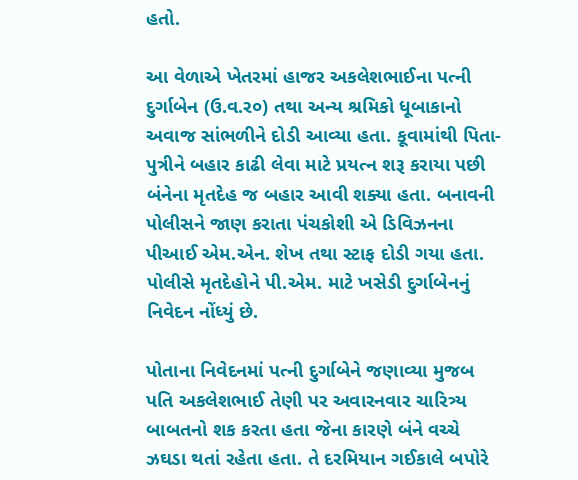હતો.

આ વેળાએ ખેતરમાં હાજર અકલેશભાઈના પત્ની દુર્ગાબેન (ઉ.વ.ર૦) તથા અન્ય શ્રમિકો ધૂબાકાનો અવાજ સાંભળીને દોડી આવ્યા હતા. કૂવામાંથી પિતા-પુત્રીને બહાર કાઢી લેવા માટે પ્રયત્ન શરૂ કરાયા પછી બંનેના મૃતદેહ જ બહાર આવી શક્યા હતા. બનાવની પોલીસને જાણ કરાતા પંચકોશી એ ડિવિઝનના પીઆઈ એમ.એન. શેખ તથા સ્ટાફ દોડી ગયા હતા. પોલીસે મૃતદેહોને પી.એમ. માટે ખસેડી દુર્ગાબેનનું નિવેદન નોંધ્યું છે.

પોતાના નિવેદનમાં પત્ની દુર્ગાબેને જણાવ્યા મુજબ પતિ અકલેશભાઈ તેણી પર અવારનવાર ચારિત્ર્ય બાબતનો શક કરતા હતા જેના કારણે બંને વચ્ચે ઝઘડા થતાં રહેતા હતા. તે દરમિયાન ગઈકાલે બપોરે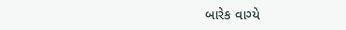બારેક વાગ્યે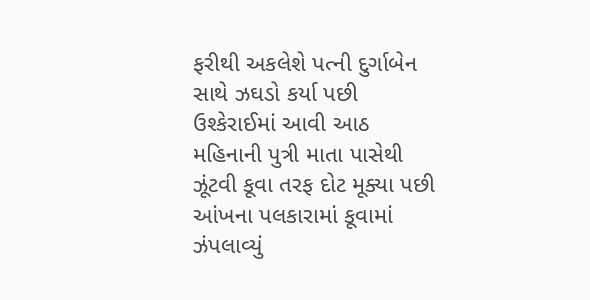ફરીથી અકલેશે પત્ની દુર્ગાબેન સાથે ઝઘડો કર્યા પછી ઉશ્કેરાઈમાં આવી આઠ મહિનાની પુત્રી માતા પાસેથી ઝૂંટવી કૂવા તરફ દોટ મૂક્યા પછી આંખના પલકારામાં કૂવામાં ઝંપલાવ્યું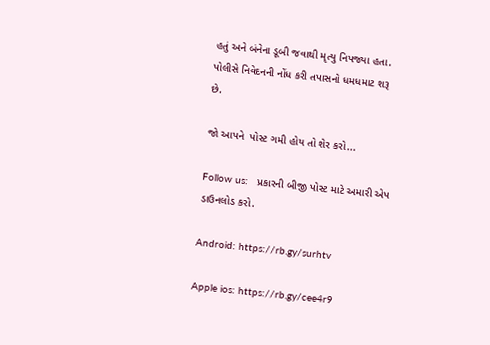હતું અને બંનેના ડૂબી જવાથી મૃત્યુ નિપજ્યા હતા. પોલીસે નિવેદનની નોંધ કરી તપાસનો ધમધમાટ શરૂ છે.

જો આપને  પોસ્ટ ગમી હોય તો શેર કરો...

Follow us:   પ્રકારની બીજી પોસ્ટ માટે અમારી એપ ડાઉનલોડ કરો.

Android: https://rb.gy/surhtv

Apple ios: https://rb.gy/cee4r9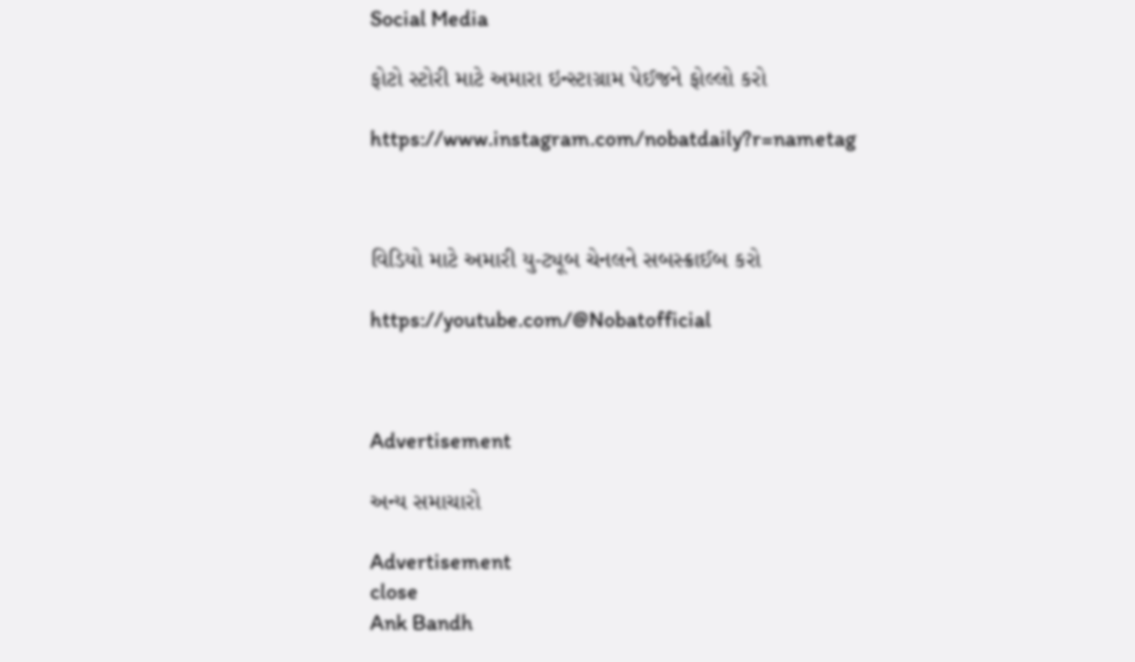Social Media

ફોટો સ્ટોરી માટે અમારા ઇન્સ્ટાગ્રામ પેઈજને ફોલ્લો કરો

https://www.instagram.com/nobatdaily?r=nametag



વિડિયો માટે અમારી યુ-ટ્યૂબ ચેનલને સબસ્ક્રાઈબ કરો

https://youtube.com/@Nobatofficial



Advertisement

અન્ય સમાચારો

Advertisement
close
Ank Bandh